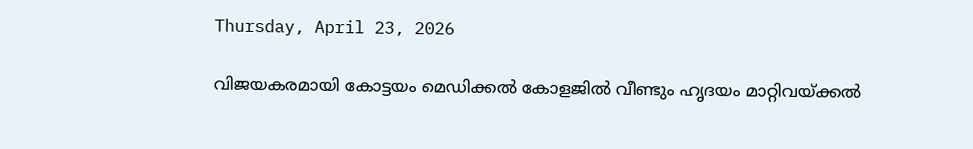Thursday, April 23, 2026

വിജയകരമായി കോട്ടയം മെഡിക്കല്‍ കോളജില്‍ വീണ്ടും ഹൃദയം മാറ്റിവയ്ക്കല്‍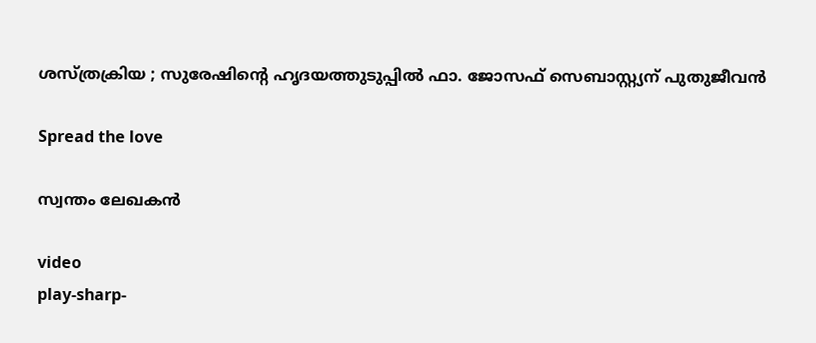ശസ്ത്രക്രിയ ; സുരേഷിന്റെ ഹൃദയത്തുടുപ്പിൽ ഫാ. ജോസഫ് സെബാസ്റ്റ്യന് പുതുജീവൻ

Spread the love

സ്വന്തം ലേഖകൻ

video
play-sharp-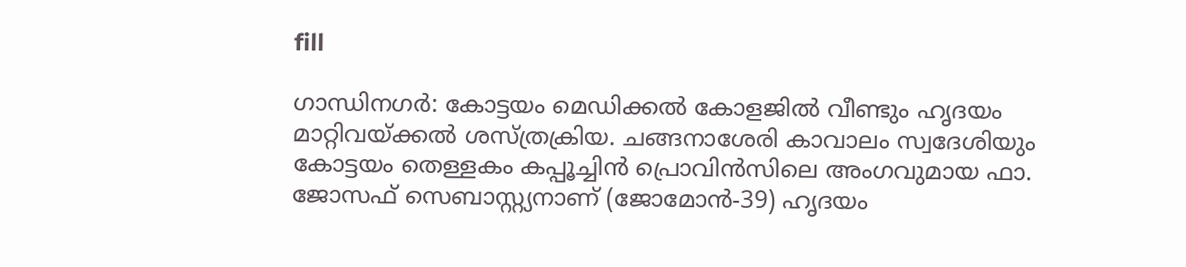fill

ഗാന്ധിനഗര്‍: കോട്ടയം മെഡിക്കല്‍ കോളജില്‍ വീണ്ടും ഹൃദയം മാറ്റിവയ്ക്കല്‍ ശസ്ത്രക്രിയ. ചങ്ങനാശേരി കാവാലം സ്വദേശിയും കോട്ടയം തെള്ളകം കപ്പൂച്ചിൻ പ്രൊവിൻസിലെ അംഗവുമായ ഫാ. ജോസഫ് സെബാസ്റ്റ്യനാണ് (ജോമോൻ-39) ഹൃദയം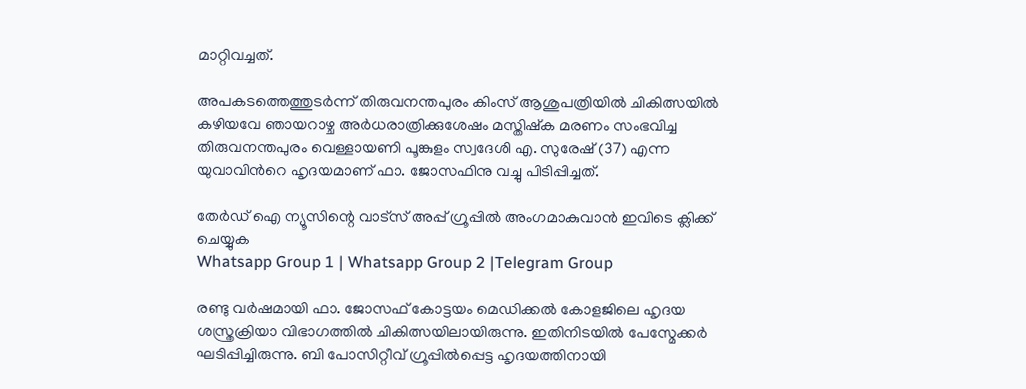മാറ്റിവച്ചത്.

അപകടത്തെത്തുടര്‍ന്ന് തിരുവനന്തപുരം കിംസ് ആശുപത്രിയില്‍ ചികിത്സയില്‍ കഴിയവേ ഞായറാഴ്ച അര്‍ധരാത്രിക്കുശേഷം മസ്തിഷ്ക മരണം സംഭവിച്ച തിരുവനന്തപുരം വെള്ളായണി പൂങ്കുളം സ്വദേശി എ. സുരേഷ് (37) എന്ന യുവാവിന്‍റെ ഹൃദയമാണ് ഫാ. ജോസഫിനു വച്ചു പിടിപ്പിച്ചത്.

തേർഡ് ഐ ന്യൂസിന്റെ വാട്സ് അപ്പ് ഗ്രൂപ്പിൽ അംഗമാകുവാൻ ഇവിടെ ക്ലിക്ക് ചെയ്യുക
Whatsapp Group 1 | Whatsapp Group 2 |Telegram Group

രണ്ടു വര്‍ഷമായി ഫാ. ജോസഫ് കോട്ടയം മെഡിക്കല്‍ കോളജിലെ ഹൃദയ ശസ്ത്രക്രിയാ വിഭാഗത്തില്‍ ചികിത്സയിലായിരുന്നു. ഇതിനിടയില്‍ പേസ്മേക്കര്‍ ഘടിപ്പിച്ചിരുന്നു. ബി പോസിറ്റീവ് ഗ്രൂപ്പില്‍പ്പെട്ട ഹൃദയത്തിനായി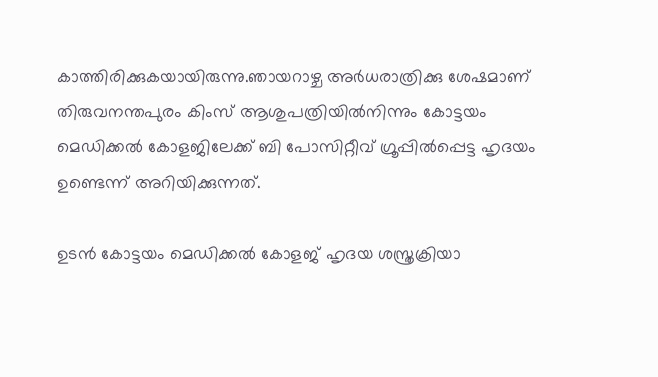കാത്തിരിക്കുകയായിരുന്നു.ഞായറാഴ്ച അര്‍ധരാത്രിക്കു ശേഷമാണ് തിരുവനന്തപുരം കിംസ് ആശുപത്രിയില്‍നിന്നും കോട്ടയം മെഡിക്കല്‍ കോളജിലേക്ക് ബി പോസിറ്റീവ് ഗ്രൂപ്പില്‍പ്പെട്ട ഹൃദയം ഉണ്ടെന്ന് അറിയിക്കുന്നത്.

ഉടൻ കോട്ടയം മെഡിക്കല്‍ കോളജ് ഹൃദയ ശസ്ത്രക്രിയാ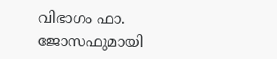വിഭാഗം ഫാ. ജോസഫുമായി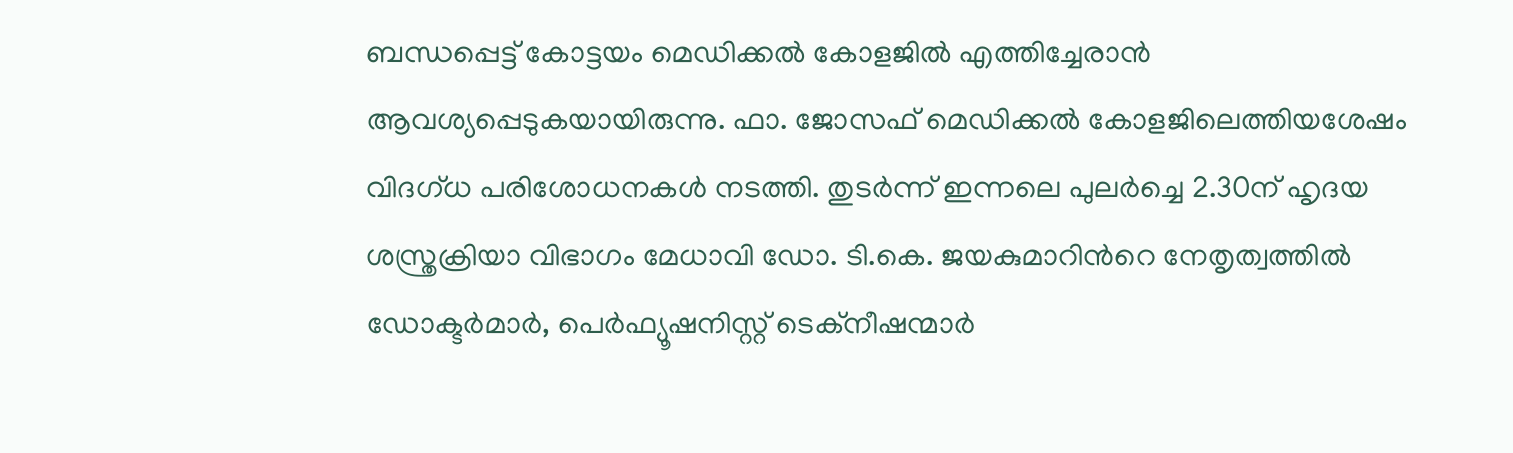ബന്ധപ്പെട്ട് കോട്ടയം മെഡിക്കല്‍ കോളജില്‍ എത്തിച്ചേരാൻ ആവശ്യപ്പെടുകയായിരുന്നു. ഫാ. ജോസഫ് മെഡിക്കല്‍ കോളജിലെത്തിയശേഷം വിദഗ്ധ പരിശോധനകള്‍ നടത്തി. തുടര്‍ന്ന് ഇന്നലെ പുലര്‍ച്ചെ 2.30ന് ഹൃദയ ശസ്ത്രക്രിയാ വിഭാഗം മേധാവി ഡോ. ടി.കെ. ജയകുമാറിന്‍റെ നേതൃത്വത്തില്‍ ഡോക്ടര്‍മാര്‍, പെര്‍ഫ്യൂഷനിസ്റ്റ് ടെക്നീഷന്മാര്‍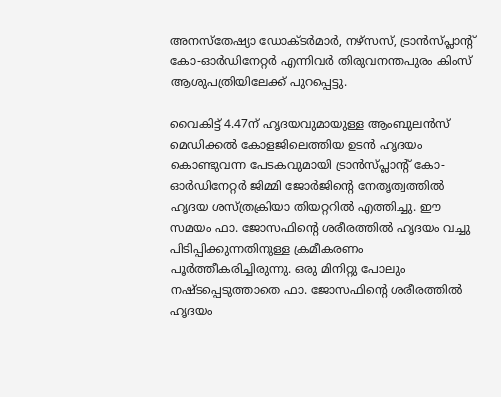അനസ്തേഷ്യാ ഡോക്ടര്‍മാര്‍, നഴ്സസ്, ട്രാൻസ്പ്ലാന്‍റ് കോ-ഓര്‍ഡിനേറ്റര്‍ എന്നിവര്‍ തിരുവനന്തപുരം കിംസ് ആശുപത്രിയിലേക്ക് പുറപ്പെട്ടു.

വൈകിട്ട് 4.47ന് ഹൃദയവുമായുള്ള ആംബുലൻസ് മെഡിക്കല്‍ കോളജിലെത്തിയ ഉടൻ ഹൃദയം കൊണ്ടുവന്ന പേടകവുമായി ട്രാൻസ്പ്ലാന്‍റ് കോ-ഓര്‍ഡിനേറ്റര്‍ ജിമ്മി ജോര്‍ജിന്‍റെ നേതൃത്വത്തില്‍ ഹൃദയ ശസ്ത്രക്രിയാ തിയറ്ററില്‍ എത്തിച്ചു. ഈ സമയം ഫാ. ജോസഫിന്‍റെ ശരീരത്തില്‍ ഹൃദയം വച്ചു പിടിപ്പിക്കുന്നതിനുള്ള ക്രമീകരണം പൂര്‍ത്തീകരിച്ചിരുന്നു. ഒരു മിനിറ്റു പോലും നഷ്ടപ്പെടുത്താതെ ഫാ. ജോസഫിന്‍റെ ശരീരത്തില്‍ ഹൃദയം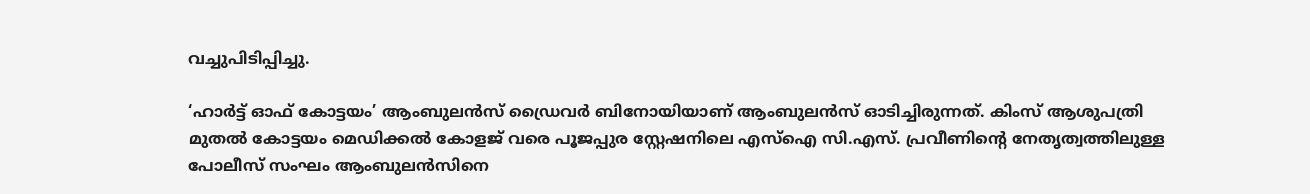വച്ചുപിടിപ്പിച്ചു.

‘ഹാര്‍ട്ട് ഓഫ് കോട്ടയം’ ആംബുലൻസ് ഡ്രൈവര്‍ ബിനോയിയാണ് ആംബുലൻസ് ഓടിച്ചിരുന്നത്. കിംസ് ആശുപത്രി മുതല്‍ കോട്ടയം മെഡിക്കല്‍ കോളജ് വരെ പൂജപ്പുര സ്റ്റേഷനിലെ എസ്‌ഐ സി.എസ്. പ്രവീണിന്‍റെ നേതൃത്വത്തിലുള്ള പോലീസ് സംഘം ആംബുലൻസിനെ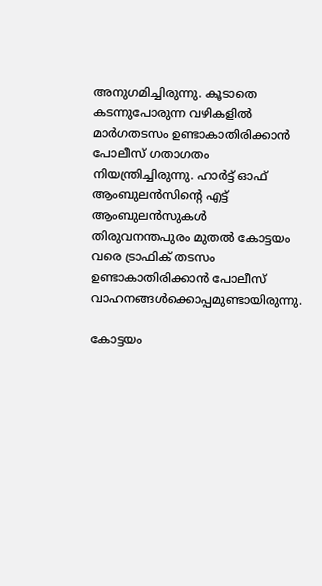അനുഗമിച്ചിരുന്നു. കൂടാതെ കടന്നുപോരുന്ന വഴികളില്‍ മാര്‍ഗതടസം ഉണ്ടാകാതിരിക്കാൻ പോലീസ് ഗതാഗതം നിയന്ത്രിച്ചിരുന്നു. ഹാര്‍ട്ട് ഓഫ് ആംബുലൻസിന്‍റെ എട്ട് ആംബുലൻസുകള്‍ തിരുവനന്തപുരം മുതല്‍ കോട്ടയം വരെ ട്രാഫിക് തടസം ഉണ്ടാകാതിരിക്കാൻ പോലീസ് വാഹനങ്ങള്‍ക്കൊപ്പമുണ്ടായിരുന്നു.

കോട്ടയം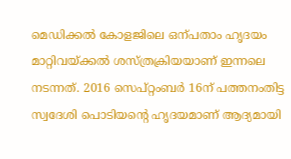മെഡിക്കല്‍ കോളജിലെ ഒന്പതാം ഹൃദയം മാറ്റിവയ്ക്കല്‍ ശസ്ത്രക്രിയയാണ് ഇന്നലെ നടന്നത്. 2016 സെപ്റ്റംബര്‍ 16ന് പത്തനംതിട്ട സ്വദേശി പൊടിയന്‍റെ ഹൃദയമാണ് ആദ്യമായി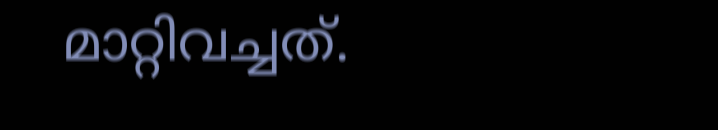മാറ്റിവച്ചത്.